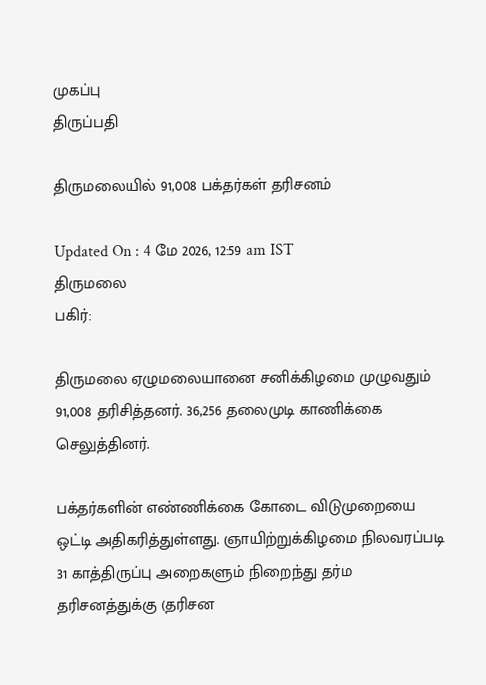முகப்பு
திருப்பதி

திருமலையில் 91,008 பக்தர்கள் தரிசனம்

Updated On : 4 மே 2026, 12:59 am IST
திருமலை
பகிர்:

திருமலை ஏழுமலையானை சனிக்கிழமை முழுவதும் 91,008 தரிசித்தனர். 36,256 தலைமுடி காணிக்கை செலுத்தினர்.

பக்தர்களின் எண்ணிக்கை கோடை விடுமுறையை ஒட்டி அதிகரித்துள்ளது. ஞாயிற்றுக்கிழமை நிலவரப்படி 31 காத்திருப்பு அறைகளும் நிறைந்து தர்ம தரிசனத்துக்கு (தரிசன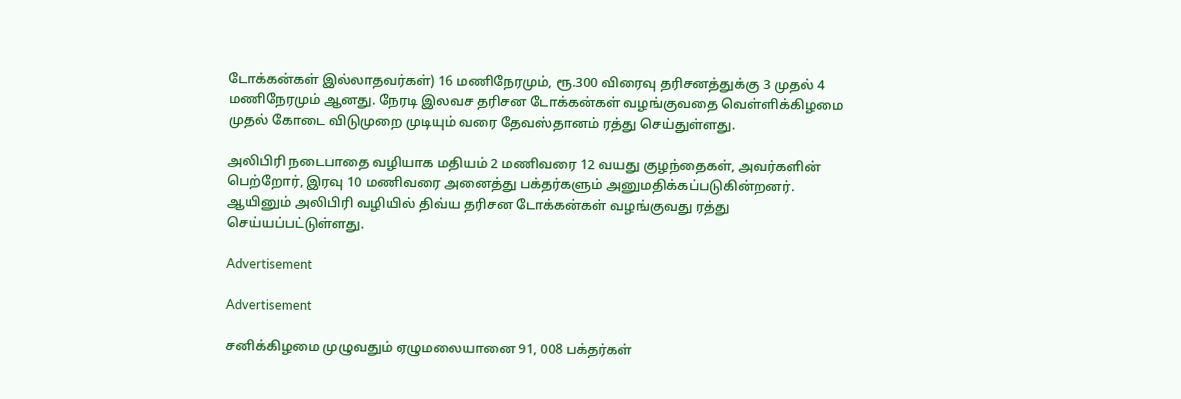டோக்கன்கள் இல்லாதவர்கள்) 16 மணிநேரமும், ரூ.300 விரைவு தரிசனத்துக்கு 3 முதல் 4 மணிநேரமும் ஆனது. நேரடி இலவச தரிசன டோக்கன்கள் வழங்குவதை வெள்ளிக்கிழமை முதல் கோடை விடுமுறை முடியும் வரை தேவஸ்தானம் ரத்து செய்துள்ளது.

அலிபிரி நடைபாதை வழியாக மதியம் 2 மணிவரை 12 வயது குழந்தைகள், அவர்களின் பெற்றோர், இரவு 10 மணிவரை அனைத்து பக்தர்களும் அனுமதிக்கப்படுகின்றனர். ஆயினும் அலிபிரி வழியில் திவ்ய தரிசன டோக்கன்கள் வழங்குவது ரத்து செய்யப்பட்டுள்ளது.

Advertisement

Advertisement

சனிக்கிழமை முழுவதும் ஏழுமலையானை 91, 008 பக்தர்கள்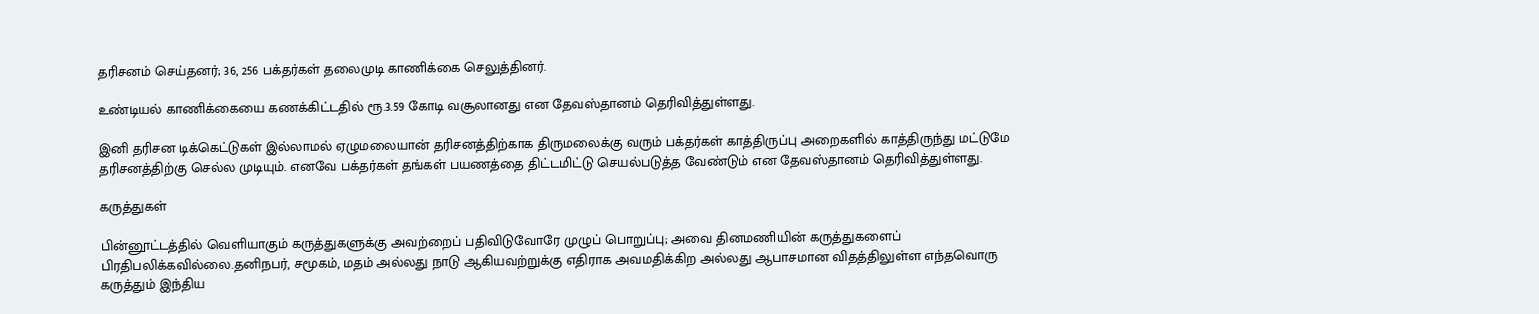தரிசனம் செய்தனர்; 36, 256 பக்தர்கள் தலைமுடி காணிக்கை செலுத்தினர்.

உண்டியல் காணிக்கையை கணக்கிட்டதில் ரூ.3.59 கோடி வசூலானது என தேவஸ்தானம் தெரிவித்துள்ளது.

இனி தரிசன டிக்கெட்டுகள் இல்லாமல் ஏழுமலையான் தரிசனத்திற்காக திருமலைக்கு வரும் பக்தர்கள் காத்திருப்பு அறைகளில் காத்திருந்து மட்டுமே தரிசனத்திற்கு செல்ல முடியும். எனவே பக்தர்கள் தங்கள் பயணத்தை திட்டமிட்டு செயல்படுத்த வேண்டும் என தேவஸ்தானம் தெரிவித்துள்ளது.

கருத்துகள்

பின்னூட்டத்தில் வெளியாகும் கருத்துகளுக்கு அவற்றைப் பதிவிடுவோரே முழுப் பொறுப்பு; அவை தினமணியின் கருத்துகளைப் பிரதிபலிக்கவில்லை.தனிநபர், சமூகம், மதம் அல்லது நாடு ஆகியவற்றுக்கு எதிராக அவமதிக்கிற அல்லது ஆபாசமான விதத்திலுள்ள எந்தவொரு கருத்தும் இந்திய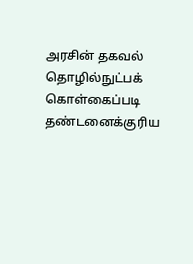அரசின் தகவல் தொழில்நுட்பக் கொள்கைப்படி தண்டனைக்குரிய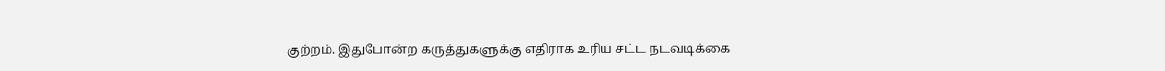குற்றம். இதுபோன்ற கருத்துகளுக்கு எதிராக உரிய சட்ட நடவடிக்கை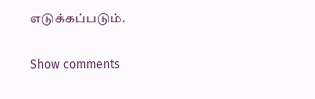எடுக்கப்படும்.

Show comments